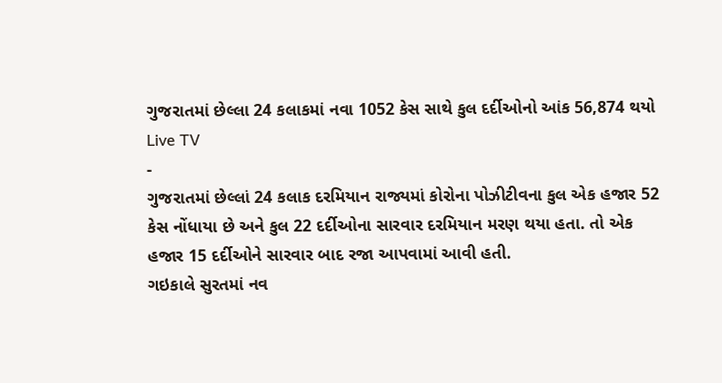ગુજરાતમાં છેલ્લા 24 કલાકમાં નવા 1052 કેસ સાથે કુલ દર્દીઓનો આંક 56,874 થયો
Live TV
-
ગુજરાતમાં છેલ્લાં 24 કલાક દરમિયાન રાજ્યમાં કોરોના પોઝીટીવના કુલ એક હજાર 52 કેસ નોંધાયા છે અને કુલ 22 દર્દીઓના સારવાર દરમિયાન મરણ થયા હતા. તો એક હજાર 15 દર્દીઓને સારવાર બાદ રજા આપવામાં આવી હતી.
ગઇકાલે સુરતમાં નવ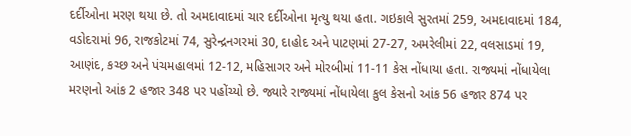દર્દીઓના મરણ થયા છે. તો અમદાવાદમાં ચાર દર્દીઓના મૃત્યુ થયા હતા. ગઇકાલે સુરતમાં 259, અમદાવાદમાં 184, વડોદરામાં 96, રાજકોટમાં 74, સુરેન્દ્રનગરમાં 30, દાહોદ અને પાટણમાં 27-27, અમરેલીમાં 22, વલસાડમાં 19, આણંદ, કચ્છ અને પંચમહાલમાં 12-12, મહિસાગર અને મોરબીમાં 11-11 કેસ નોંધાયા હતા. રાજ્યમાં નોંધાયેલા મરણનો આંક 2 હજાર 348 પર પહોંચ્યો છે. જ્યારે રાજ્યમાં નોંધાયેલા કુલ કેસનો આંક 56 હજાર 874 પર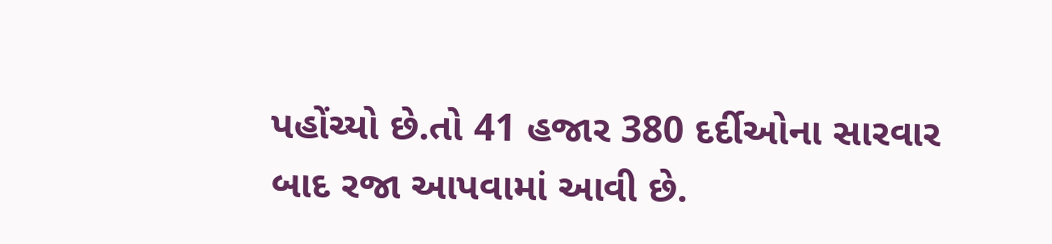પહોંચ્યો છે.તો 41 હજાર 380 દર્દીઓના સારવાર બાદ રજા આપવામાં આવી છે.